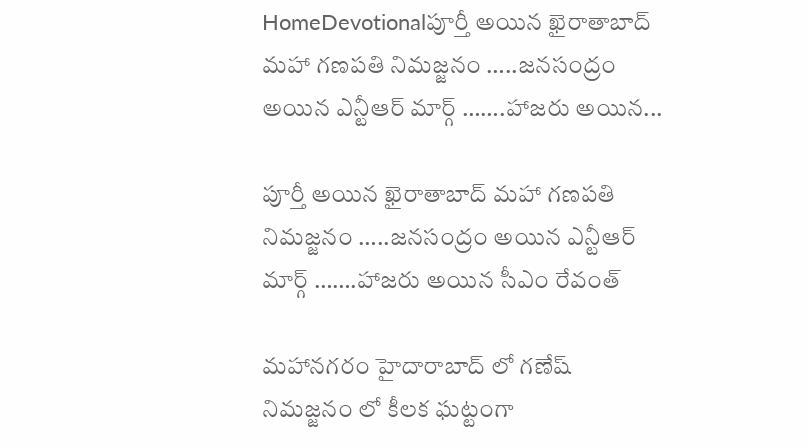HomeDevotionalపూర్తీ అయిన ఖైరాతాబాద్ మహా గణపతి నిమజ్జనం …..జనసంద్రం అయిన ఎన్టీఆర్ మార్గ్ …….హాజరు అయిన...

పూర్తీ అయిన ఖైరాతాబాద్ మహా గణపతి నిమజ్జనం …..జనసంద్రం అయిన ఎన్టీఆర్ మార్గ్ …….హాజరు అయిన సీఎం రేవంత్

మహానగరం హైదారాబాద్ లో గణేష్ నిమజ్జనం లో కీలక ఘట్టంగా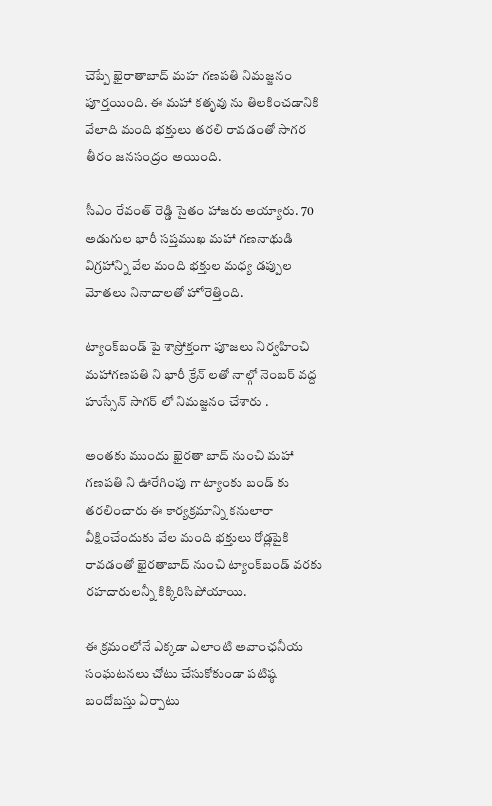చెప్పే ఖైరాతాబాద్ మహ గణపతి నిమజ్జనం పూర్తయింది. ఈ మహా కతృవు ను తిలకించడానికి వేలాది మంది భక్తులు తరలి రావడంతో సాగర తీరం జనసంద్రం అయింది.

సీఎం రేవంత్ రెడ్డి సైతం హాజరు అయ్యారు. 70 అడుగుల భారీ సప్తముఖ మహా గణనాథుడి విగ్రహాన్ని వేల మంది భక్తుల మధ్య డప్పుల మోతలు నినాదాలతో హోరెత్తింది.

ట్యాంక్‌బండ్‌ పై శాస్రోక్తంగా పూజలు నిర్వహించి మహాగణపతి ని భారీ క్రేన్ లతో నాల్గో నెంబర్ వద్ద హుస్సేన్ సాగర్ లో నిమజ్జనం చేశారు .

అంతకు ముందు ఖైరతా బాద్ నుంచి మహా గణపతి ని ఊరేగింపు గా ట్యాంకు బండ్ కు తరలించారు ఈ కార్యక్రమాన్ని కనులారా వీక్షించేందుకు వేల మంది భక్తులు రోడ్లపైకి రావడంతో ఖైరతాబాద్ నుంచి ట్యాంక్‌బండ్ వరకు రహదారులన్నీ కిక్కిరిసిపోయాయి.

ఈ క్రమంలోనే ఎక్కడా ఎలాంటి అవాంఛనీయ సంఘటనలు చోటు చేసుకోకుండా పటిష్ఠ బందోబస్తు ఏర్పాటు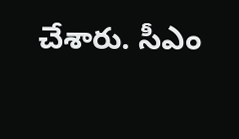చేశారు. సీఎం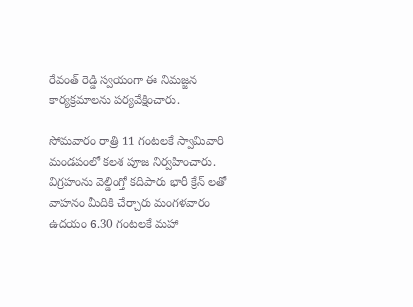రేవంత్ రెడ్డి స్వయంగా ఈ నిమజ్జన కార్యక్రమాలను పర్యవేక్షించారు.

సోమవారం రాత్రి 11 గంటలకే స్వామివారి మండపంలో కలశ పూజ నిర్వహించారు. విగ్రహంను వెల్డింగ్తో కదిపారు భారీ క్రేన్ లతో వాహనం మీదికి చేర్చారు మంగళవారం ఉదయం 6.30 గంటలకే మహా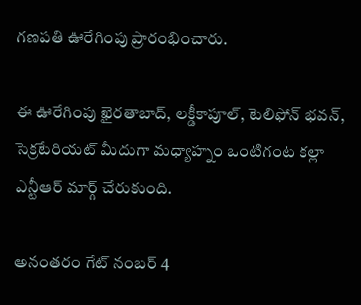గణపతి ఊరేగింపు ప్రారంభించారు.

ఈ ఊరేగింపు ఖైరతాబాద్, లక్డీకాపూల్, టెలిఫోన్ భవన్, సెక్రటేరియట్ మీదుగా మధ్యాహ్నం ఒంటిగంట కల్లా ఎన్టీఆర్ మార్గ్ చేరుకుంది.

అనంతరం గేట్ నంబర్ 4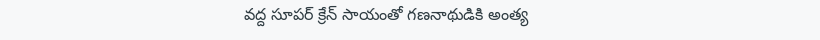వద్ద సూపర్ క్రేన్ సాయంతో గణనాథుడికి అంత్య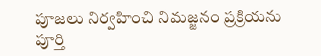పూజలు నిర్వహించి నిమజ్జనం ప్రక్రియను పూర్తి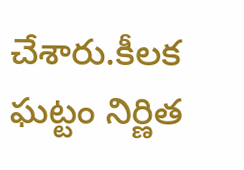చేశారు.కీలక ఘట్టం నిర్ణిత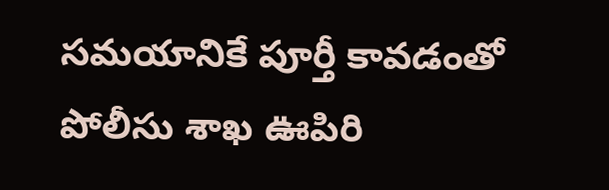సమయానికే పూర్తీ కావడంతో పోలీసు శాఖ ఊపిరి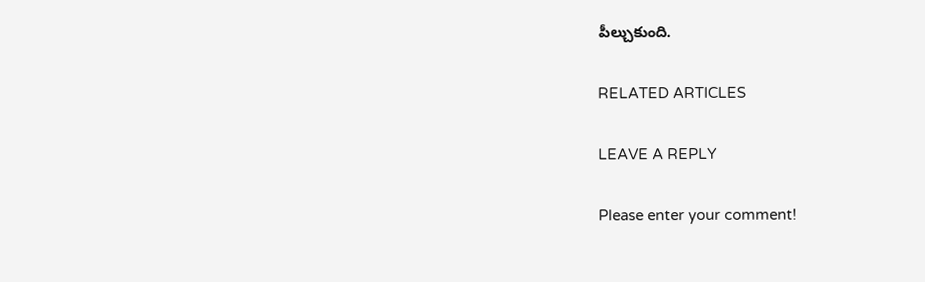పీల్చుకుంది.

RELATED ARTICLES

LEAVE A REPLY

Please enter your comment!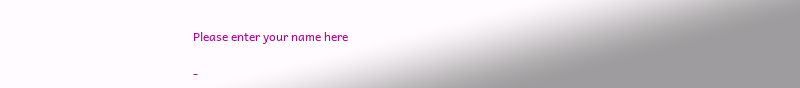Please enter your name here

-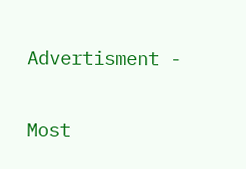Advertisment -

Most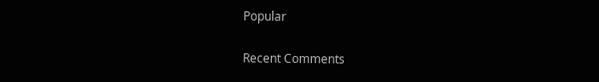Popular

Recent Comments